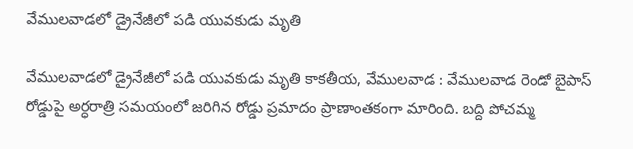వేములవాడలో డ్రైనేజీలో పడి యువకుడు మృతి

వేములవాడలో డ్రైనేజీలో పడి యువకుడు మృతి కాకతీయ, వేములవాడ : వేములవాడ రెండో బైపాస్ రోడ్డుపై అర్ధరాత్రి సమయంలో జరిగిన రోడ్డు ప్రమాదం ప్రాణాంతకంగా మారింది. బద్ది పోచమ్మ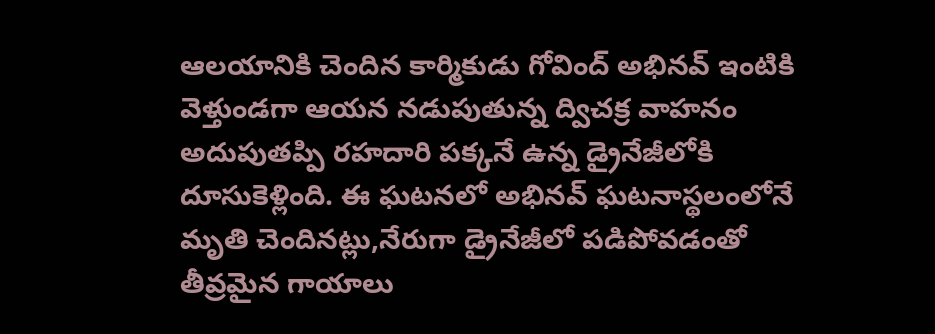ఆలయానికి చెందిన కార్మికుడు గోవింద్ అభినవ్ ఇంటికి వెళ్తుండగా ఆయన నడుపుతున్న ద్విచక్ర వాహనం అదుపుతప్పి రహదారి పక్కనే ఉన్న డ్రైనేజీలోకి దూసుకెళ్లింది. ఈ ఘటనలో అభినవ్ ఘటనాస్థలంలోనే మృతి చెందినట్లు,నేరుగా డ్రైనేజీలో పడిపోవడంతో తీవ్రమైన గాయాలు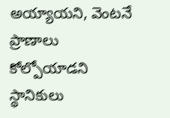అయ్యాయని, వెంటనే ప్రాణాలు కోల్పోయాడని స్థానికులు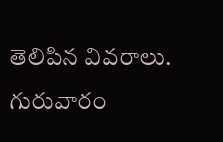తెలిపిన వివరాలు. గురువారం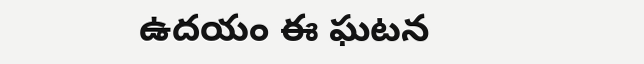ఉదయం ఈ ఘటన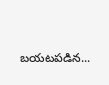బయటపడిన...